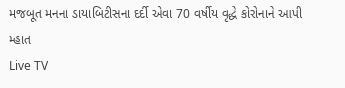મજબૂત મનના ડાયાબિટીસના દર્દી એવા 70 વર્ષીય વૃદ્ધે કોરોનાને આપી મ્હાત
Live TV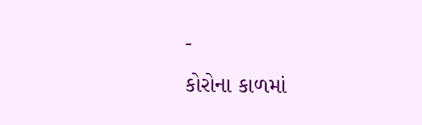-
કોરોના કાળમાં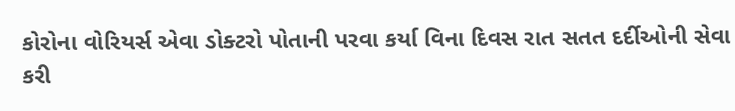કોરોના વોરિયર્સ એવા ડોક્ટરો પોતાની પરવા કર્યા વિના દિવસ રાત સતત દર્દીઓની સેવા કરી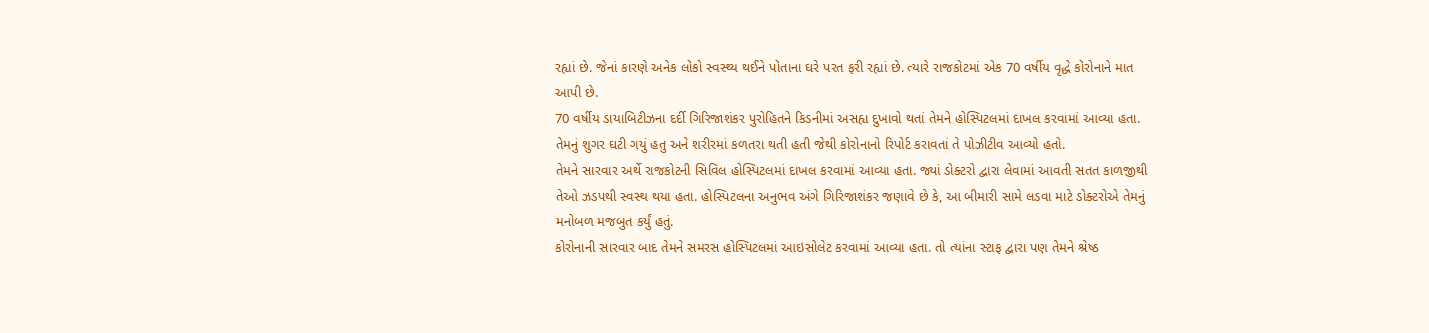રહ્યાં છે. જેનાં કારણે અનેક લોકો સ્વસ્થ્ય થઈને પોતાના ઘરે પરત ફરી રહ્યાં છે. ત્યારે રાજકોટમાં એક 70 વર્ષીય વૃદ્ધે કોરોનાને માત આપી છે.
70 વર્ષીય ડાયાબિટીઝના દર્દી ગિરિજાશંકર પુરોહિતને કિડનીમાં અસહ્ય દુખાવો થતાં તેમને હોસ્પિટલમાં દાખલ કરવામાં આવ્યા હતા. તેમનું શુગર ઘટી ગયું હતુ અને શરીરમાં કળતરા થતી હતી જેથી કોરોનાનો રિપોર્ટ કરાવતાં તે પોઝીટીવ આવ્યો હતો.
તેમને સારવાર અર્થે રાજકોટની સિવિલ હોસ્પિટલમાં દાખલ કરવામાં આવ્યા હતા. જ્યાં ડોક્ટરો દ્વારા લેવામાં આવતી સતત કાળજીથી તેઓ ઝડપથી સ્વસ્થ થયા હતા. હોસ્પિટલના અનુભવ અંગે ગિરિજાશંકર જણાવે છે કે, આ બીમારી સામે લડવા માટે ડોક્ટરોએ તેમનું મનોબળ મજબુત કર્યું હતું.
કોરોનાની સારવાર બાદ તેમને સમરસ હોસ્પિટલમાં આઇસોલેટ કરવામાં આવ્યા હતા. તો ત્યાંના સ્ટાફ દ્વારા પણ તેમને શ્રેષ્ઠ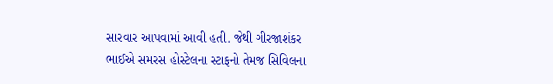સારવાર આપવામાં આવી હતી. જેથી ગીરજાશંકર ભાઈએ સમરસ હોસ્ટેલના સ્ટાફનો તેમજ સિવિલના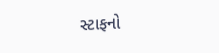સ્ટાફનો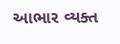આભાર વ્યક્ત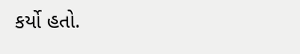કર્યો હતો.